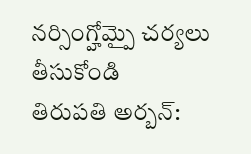నర్సింగ్హోమ్పై చర్యలు తీసుకోండి
తిరుపతి అర్బన్: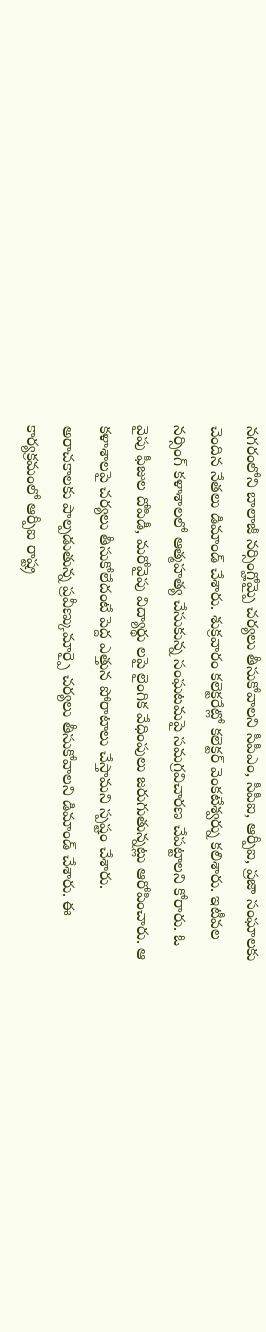నగరంలోని బాలాజీ నర్సింగ్హోమ్పై చర్యలు తీసుకోవాలని సీపీఎం, సీపీఐ, ఆర్పీఐ, ప్రజా సంఘాలకు చెందిన నేతలు డిమాండ్ చేశారు. శుక్రవారం కలెక్టరేట్లో కలెక్టర్ వెంకటేశ్వర్ను కలిశారు. ఇటీవల నర్సింగ్ కళాశాలలో ఆత్మహత్య చేసుకున్న సంఘటమపై సమగ్రవిచారణ చేపట్టాలని కోరారు. ఓ వైపు ఫీజుల దోపిడీ, మరోవైపు విద్యార్థు లపై లైంగిక వేధింపులు జరుగుతున్నట్లు ఆరోపించారు. ఆ కళాశాలపై చర్యలు తీసుకోలేదంటే పెద్ద ఎత్తున పోరాటాలు చేస్తామని స్పష్టం చేశారు. అరాచకాలకు పాల్పడుతున్న ప్రవీణ్కుమార్పై చర్యలు తీసుకోవాలని డిమాండ్ చేశారు. ఈ కార్యక్రమంలో ఆర్పీఐ రాష్ట్ర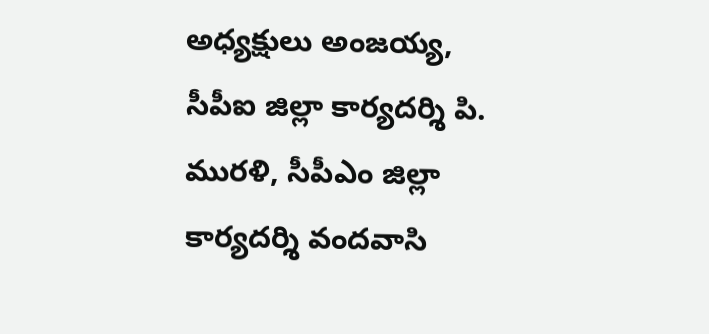అధ్యక్షులు అంజయ్య, సీపీఐ జిల్లా కార్యదర్శి పి. మురళి, సీపీఎం జిల్లా కార్యదర్శి వందవాసి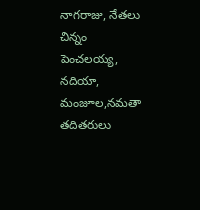నాగరాజు, నేతలు చిన్నం పెంచలయ్య, నదియా, మంజూల,నమతా తదితరులు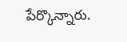పేర్కొన్నారు.